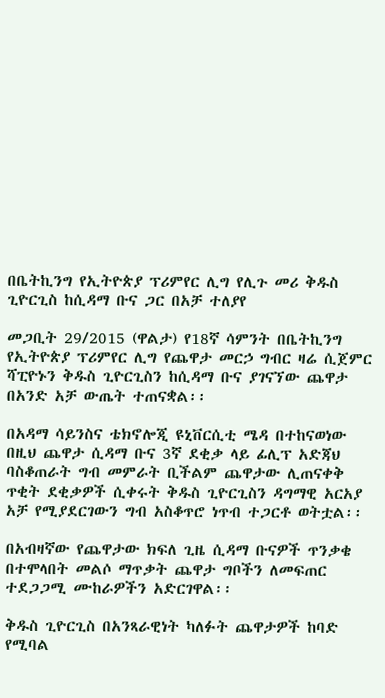በቤትኪንግ የኢትዮጵያ ፕሪምየር ሊግ የሊጉ መሪ ቅዱስ ጊዮርጊስ ከሲዳማ ቡና ጋር በአቻ ተለያየ

መጋቢት 29/2015 (ዋልታ) የ18ኛ ሳምንት በቤትኪንግ የኢትዮጵያ ፕሪምየር ሊግ የጨዋታ መርኃ ግብር ዛሬ ሲጀምር ሻፒዮኑን ቅዱስ ጊዮርጊስን ከሲዳማ ቡና ያገናኘው ጨዋታ በአንድ አቻ ውጤት ተጠናቋል፡፡

በአዳማ ሳይንስና ቴክኖሎጂ ዩኒቨርሲቲ ሜዳ በተከናወነው በዚህ ጨዋታ ሲዳማ ቡና 3ኛ ደቂቃ ላይ ፊሊፕ አድጃህ ባስቆጠራት ግብ መምራት ቢችልም ጨዋታው ሊጠናቀቅ ጥቂት ደቂቃዎች ሲቀሩት ቅዱስ ጊዮርጊስን ዳግማዊ አርአያ አቻ የሚያደርገውን ግብ አስቆጥሮ ነጥብ ተጋርቶ ወትቷል፡፡

በአብዛኛው የጨዋታው ክፍለ ጊዜ ሲዳማ ቡናዎች ጥንቃቄ በተሞላበት መልሶ ማጥቃት ጨዋታ ግቦችን ለመፍጠር ተደጋጋሚ ሙከራዎችን አድርገዋል፡፡

ቅዱስ ጊዮርጊስ በአንጻራዊነት ካለፉት ጨዋታዎች ከባድ የሚባል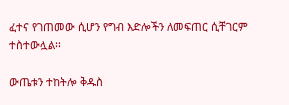ፈተና የገጠመው ሲሆን የግብ እድሎችን ለመፍጠር ሲቸገርም ተስተውሏል፡፡

ውጤቱን ተከትሎ ቅዱስ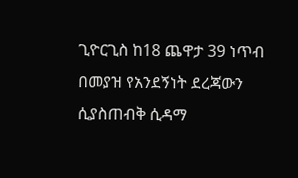ጊዮርጊስ ከ18 ጨዋታ 39 ነጥብ በመያዝ የአንደኝነት ደረጃውን ሲያስጠብቅ ሲዳማ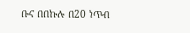ቡና በበኩሉ በ20 ነጥብ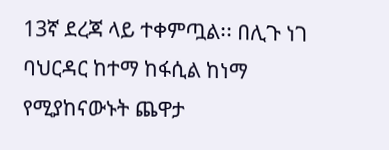13ኛ ደረጃ ላይ ተቀምጧል፡፡ በሊጉ ነገ ባህርዳር ከተማ ከፋሲል ከነማ የሚያከናውኑት ጨዋታ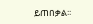ይጠበቃል፡፡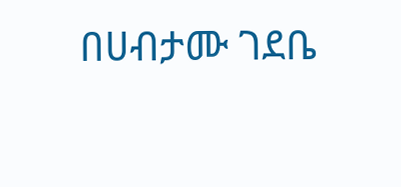በሀብታሙ ገደቤ